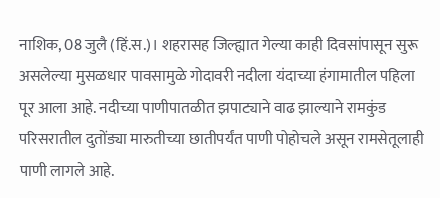नाशिक, 08 जुलै (हिं.स.)। शहरासह जिल्ह्यात गेल्या काही दिवसांपासून सुरू असलेल्या मुसळधार पावसामुळे गोदावरी नदीला यंदाच्या हंगामातील पहिला पूर आला आहे. नदीच्या पाणीपातळीत झपाट्याने वाढ झाल्याने रामकुंड परिसरातील दुतोंड्या मारुतीच्या छातीपर्यंत पाणी पोहोचले असून रामसेतूलाही पाणी लागले आहे.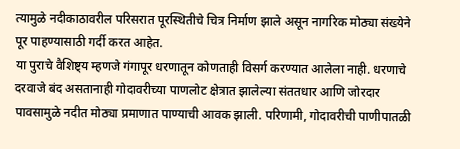त्यामुळे नदीकाठावरील परिसरात पूरस्थितीचे चित्र निर्माण झाले असून नागरिक मोठ्या संख्येने पूर पाहण्यासाठी गर्दी करत आहेत.
या पुराचे वैशिष्ट्य म्हणजे गंगापूर धरणातून कोणताही विसर्ग करण्यात आलेला नाही. धरणाचे दरवाजे बंद असतानाही गोदावरीच्या पाणलोट क्षेत्रात झालेल्या संततधार आणि जोरदार पावसामुळे नदीत मोठ्या प्रमाणात पाण्याची आवक झाली. परिणामी, गोदावरीची पाणीपातळी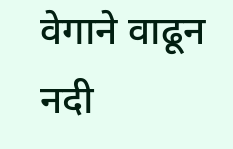वेगाने वाढून नदी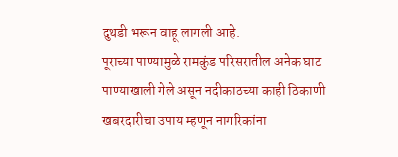दुथडी भरून वाहू लागली आहे.
पूराच्या पाण्यामुळे रामकुंड परिसरातील अनेक घाट पाण्याखाली गेले असून नदीकाठच्या काही ठिकाणी खबरदारीचा उपाय म्हणून नागरिकांना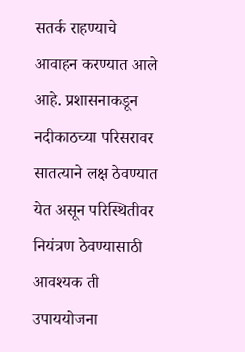सतर्क राहण्याचे आवाहन करण्यात आले आहे. प्रशासनाकडून नदीकाठच्या परिसरावर सातत्याने लक्ष ठेवण्यात येत असून परिस्थितीवर नियंत्रण ठेवण्यासाठी आवश्यक ती उपाययोजना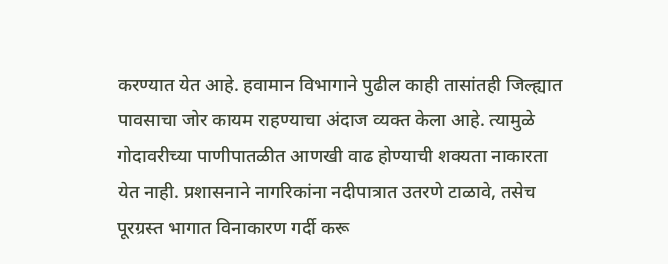करण्यात येत आहे. हवामान विभागाने पुढील काही तासांतही जिल्ह्यात पावसाचा जोर कायम राहण्याचा अंदाज व्यक्त केला आहे. त्यामुळे गोदावरीच्या पाणीपातळीत आणखी वाढ होण्याची शक्यता नाकारता येत नाही. प्रशासनाने नागरिकांना नदीपात्रात उतरणे टाळावे, तसेच पूरग्रस्त भागात विनाकारण गर्दी करू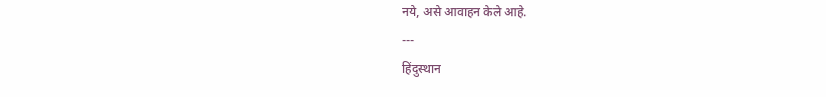नये, असे आवाहन केले आहे.
---
हिंदुस्थान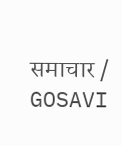समाचार / GOSAVI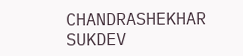CHANDRASHEKHAR SUKDEV